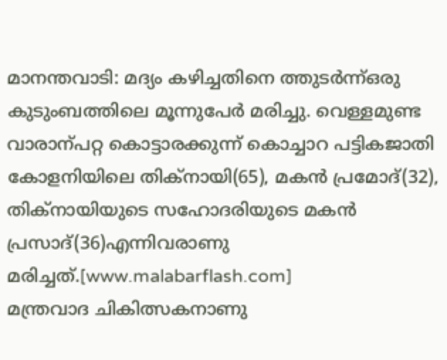മാനന്തവാടി: മദ്യം കഴിച്ചതിനെ ത്തുടർന്ന്ഒരു കുടുംബത്തിലെ മൂന്നുപേർ മരിച്ചു. വെള്ളമുണ്ട വാരാന്പറ്റ കൊട്ടാരക്കുന്ന് കൊച്ചാറ പട്ടികജാതി കോളനിയിലെ തിക്നായി(65), മകൻ പ്രമോദ്(32), തിക്നായിയുടെ സഹോദരിയുടെ മകൻ പ്രസാദ്(36)എന്നിവരാണു മരിച്ചത്.[www.malabarflash.com]
മന്ത്രവാദ ചികിത്സകനാണു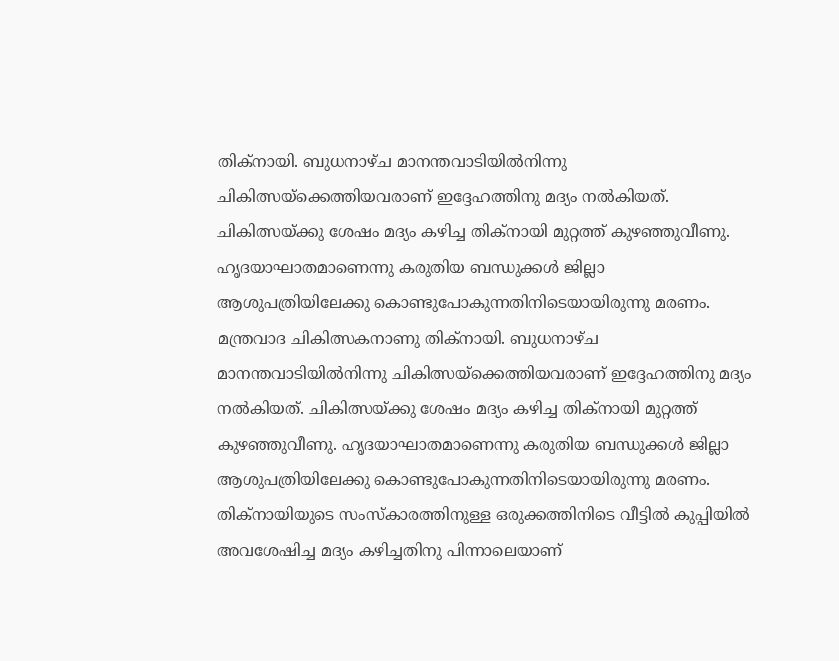തിക്നായി. ബുധനാഴ്ച മാനന്തവാടിയിൽനിന്നു ചികിത്സയ്ക്കെത്തിയവരാണ് ഇദ്ദേഹത്തിനു മദ്യം നൽകിയത്. ചികിത്സയ്ക്കു ശേഷം മദ്യം കഴിച്ച തിക്നായി മുറ്റത്ത് കുഴഞ്ഞുവീണു. ഹൃദയാഘാതമാണെന്നു കരുതിയ ബന്ധുക്കൾ ജില്ലാ ആശുപത്രിയിലേക്കു കൊണ്ടുപോകുന്നതിനിടെയായിരുന്നു മരണം.
മന്ത്രവാദ ചികിത്സകനാണു തിക്നായി. ബുധനാഴ്ച മാനന്തവാടിയിൽനിന്നു ചികിത്സയ്ക്കെത്തിയവരാണ് ഇദ്ദേഹത്തിനു മദ്യം നൽകിയത്. ചികിത്സയ്ക്കു ശേഷം മദ്യം കഴിച്ച തിക്നായി മുറ്റത്ത് കുഴഞ്ഞുവീണു. ഹൃദയാഘാതമാണെന്നു കരുതിയ ബന്ധുക്കൾ ജില്ലാ ആശുപത്രിയിലേക്കു കൊണ്ടുപോകുന്നതിനിടെയായിരുന്നു മരണം.
തിക്നായിയുടെ സംസ്കാരത്തിനുള്ള ഒരുക്കത്തിനിടെ വീട്ടിൽ കുപ്പിയിൽ അവശേഷിച്ച മദ്യം കഴിച്ചതിനു പിന്നാലെയാണ്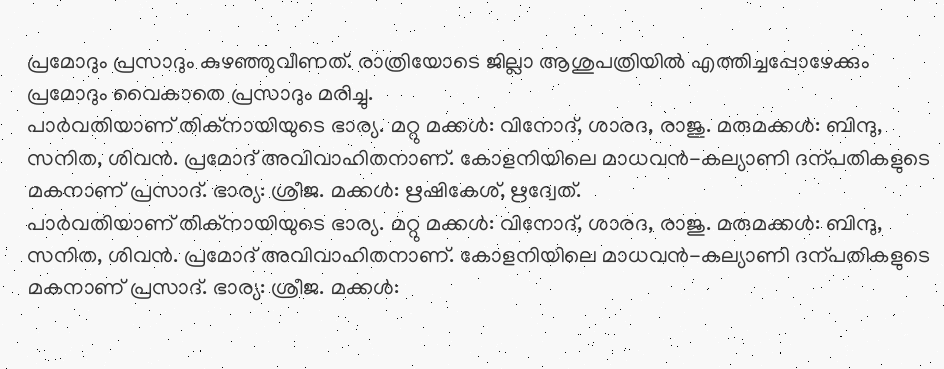പ്രമോദും പ്രസാദും കുഴഞ്ഞുവീണത്. രാത്രിയോടെ ജില്ലാ ആശുപത്രിയിൽ എത്തിച്ചപ്പോഴേക്കും പ്രമോദും വൈകാതെ പ്രസാദും മരിച്ചു.
പാർവതിയാണ് തിക്നായിയുടെ ഭാര്യ. മറ്റു മക്കൾ: വിനോദ്, ശാരദ, രാജു. മരുമക്കൾ: ബിന്ദു, സനിത, ശിവൻ. പ്രമോദ് അവിവാഹിതനാണ്. കോളനിയിലെ മാധവൻ-കല്യാണി ദന്പതികളുടെ മകനാണ് പ്രസാദ്. ഭാര്യ: ശ്രീജ. മക്കൾ: ഋഷികേശ്, ഋദ്വേത്.
പാർവതിയാണ് തിക്നായിയുടെ ഭാര്യ. മറ്റു മക്കൾ: വിനോദ്, ശാരദ, രാജു. മരുമക്കൾ: ബിന്ദു, സനിത, ശിവൻ. പ്രമോദ് അവിവാഹിതനാണ്. കോളനിയിലെ മാധവൻ-കല്യാണി ദന്പതികളുടെ മകനാണ് പ്രസാദ്. ഭാര്യ: ശ്രീജ. മക്കൾ: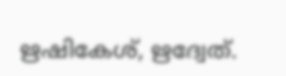ഋഷികേശ്, ഋദ്വേത്.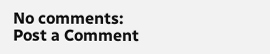No comments:
Post a Comment